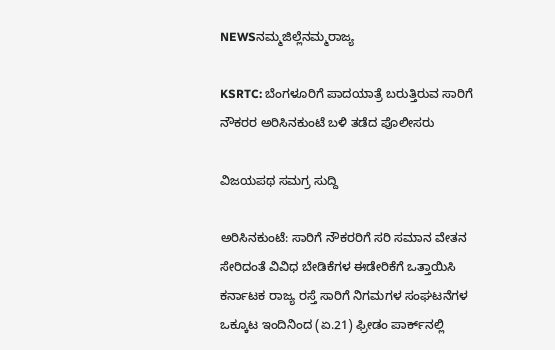NEWSನಮ್ಮಜಿಲ್ಲೆನಮ್ಮರಾಜ್ಯ

KSRTC: ಬೆಂಗಳೂರಿಗೆ ಪಾದಯಾತ್ರೆ ಬರುತ್ತಿರುವ ಸಾರಿಗೆ ನೌಕರರ ಅರಿಸಿನಕುಂಟೆ ಬಳಿ ತಡೆದ ಪೊಲೀಸರು

ವಿಜಯಪಥ ಸಮಗ್ರ ಸುದ್ದಿ

ಅರಿಸಿನಕುಂಟೆ: ಸಾರಿಗೆ ನೌಕರರಿಗೆ ಸರಿ ಸಮಾನ ವೇತನ ಸೇರಿದಂತೆ ವಿವಿಧ ಬೇಡಿಕೆಗಳ ಈಡೇರಿಕೆಗೆ ಒತ್ತಾಯಿಸಿ ಕರ್ನಾಟಕ ರಾಜ್ಯ ರಸ್ತೆ ಸಾರಿಗೆ ನಿಗಮಗಳ ಸಂಘಟನೆಗಳ ಒಕ್ಕೂಟ ಇಂದಿನಿಂದ (ಏ.21) ಫ್ರೀಡಂ ಪಾರ್ಕ್‌ನಲ್ಲಿ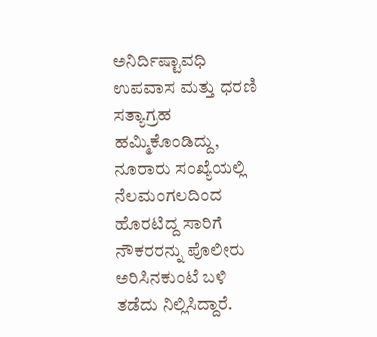ಅನಿರ್ದಿಷ್ಟಾವಧಿ ಉಪವಾಸ ಮತ್ತು ಧರಣಿ ಸತ್ಯಾಗ್ರಹ ಹಮ್ಮಿಕೊಂಡಿದ್ದು, ನೂರಾರು ಸಂಖ್ಯೆಯಲ್ಲಿ ನೆಲಮಂಗಲದಿಂದ ಹೊರಟಿದ್ದ ಸಾರಿಗೆ ನೌಕರರನ್ನು ಪೊಲೀರು ಅರಿಸಿನಕುಂಟೆ ಬಳಿ ತಡೆದು ನಿಲ್ಲಿಸಿದ್ದಾರೆ.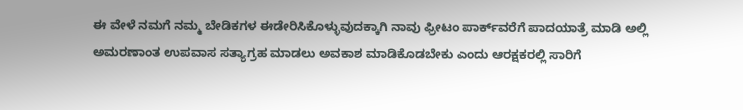ಈ ವೇಳೆ ನಮಗೆ ನಮ್ಮ ಬೇಡಿಕಗಳ ಈಡೇರಿಸಿಕೊಳ್ಳುವುದಕ್ಕಾಗಿ ನಾವು ಫ್ರೀಟಂ ಪಾರ್ಕ್‌ವರೆಗೆ ಪಾದಯಾತ್ರೆ ಮಾಡಿ ಅಲ್ಲಿ ಅಮರಣಾಂತ ಉಪವಾಸ ಸತ್ಯಾಗ್ರಹ ಮಾಡಲು ಅವಕಾಶ ಮಾಡಿಕೊಡಬೇಕು ಎಂದು ಆರಕ್ಷಕರಲ್ಲಿ ಸಾರಿಗೆ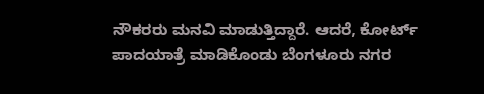ನೌಕರರು ಮನವಿ ಮಾಡುತ್ತಿದ್ದಾರೆ. ಆದರೆ, ಕೋರ್ಟ್‌ ಪಾದಯಾತ್ರೆ ಮಾಡಿಕೊಂಡು ಬೆಂಗಳೂರು ನಗರ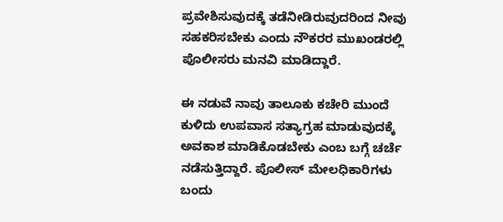ಪ್ರವೇಶಿಸುವುದಕ್ಕೆ ತಡೆನೀಡಿರುವುದರಿಂದ ನೀವು ಸಹಕರಿಸಬೇಕು ಎಂದು ನೌಕರರ ಮುಖಂಡರಲ್ಲಿ ಪೊಲೀಸರು ಮನವಿ ಮಾಡಿದ್ದಾರೆ.

ಈ ನಡುವೆ ನಾವು ತಾಲೂಕು ಕಚೇರಿ ಮುಂದೆ ಕುಳಿದು ಉಪವಾಸ ಸತ್ಯಾಗ್ರಹ ಮಾಡುವುದಕ್ಕೆ ಅವಕಾಶ ಮಾಡಿಕೊಡಬೇಕು ಎಂಬ ಬಗ್ಗೆ ಚರ್ಚೆ ನಡೆಸುತ್ತಿದ್ದಾರೆ. ಪೊಲೀಸ್‌ ಮೇಲಧಿಕಾರಿಗಳು ಬಂದು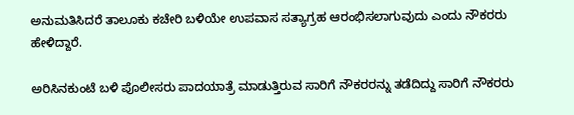ಅನುಮತಿಸಿದರೆ ತಾಲೂಕು ಕಚೇರಿ ಬಳಿಯೇ ಉಪವಾಸ ಸತ್ಯಾಗ್ರಹ ಆರಂಭಿಸಲಾಗುವುದು ಎಂದು ನೌಕರರು ಹೇಳಿದ್ದಾರೆ.

ಅರಿಸಿನಕುಂಟೆ ಬಳಿ ಪೊಲೀಸರು ಪಾದಯಾತ್ರೆ ಮಾಡುತ್ತಿರುವ ಸಾರಿಗೆ ನೌಕರರನ್ನು ತಡೆದಿದ್ದು ಸಾರಿಗೆ ನೌಕರರು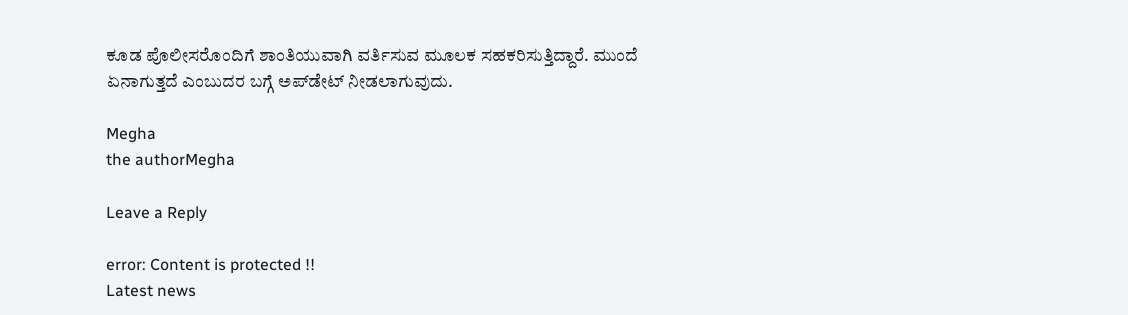ಕೂಡ ಪೊಲೀಸರೊಂದಿಗೆ ಶಾಂತಿಯುವಾಗಿ ವರ್ತಿಸುವ ಮೂಲಕ ಸಹಕರಿಸುತ್ತಿದ್ದಾರೆ. ಮುಂದೆ ಏನಾಗುತ್ತದೆ ಎಂಬುದರ ಬಗ್ಗೆ ಅಪ್‌ಡೇಟ್‌ ನೀಡಲಾಗುವುದು.

Megha
the authorMegha

Leave a Reply

error: Content is protected !!
Latest news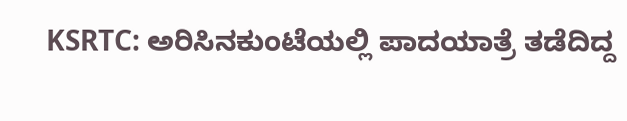KSRTC: ಅರಿಸಿನಕುಂಟೆಯಲ್ಲಿ ಪಾದಯಾತ್ರೆ ತಡೆದಿದ್ದ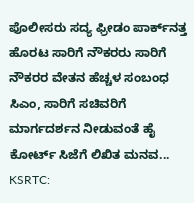ಪೊಲೀಸರು ಸದ್ಯ ಫ್ರೀಡಂ ಪಾರ್ಕ್‌ನತ್ತ ಹೊರಟ ಸಾರಿಗೆ ನೌಕರರು ಸಾರಿಗೆ ನೌಕರರ ವೇತನ ಹೆಚ್ಚಳ ಸಂಬಂಧ ಸಿಎಂ, ಸಾರಿಗೆ ಸಚಿವರಿಗೆ ಮಾರ್ಗದರ್ಶನ ನೀಡುವಂತೆ ಹೈ ಕೋರ್ಟ್‌ ಸಿಜೆಗೆ ಲಿಖಿತ ಮನವ... KSRTC: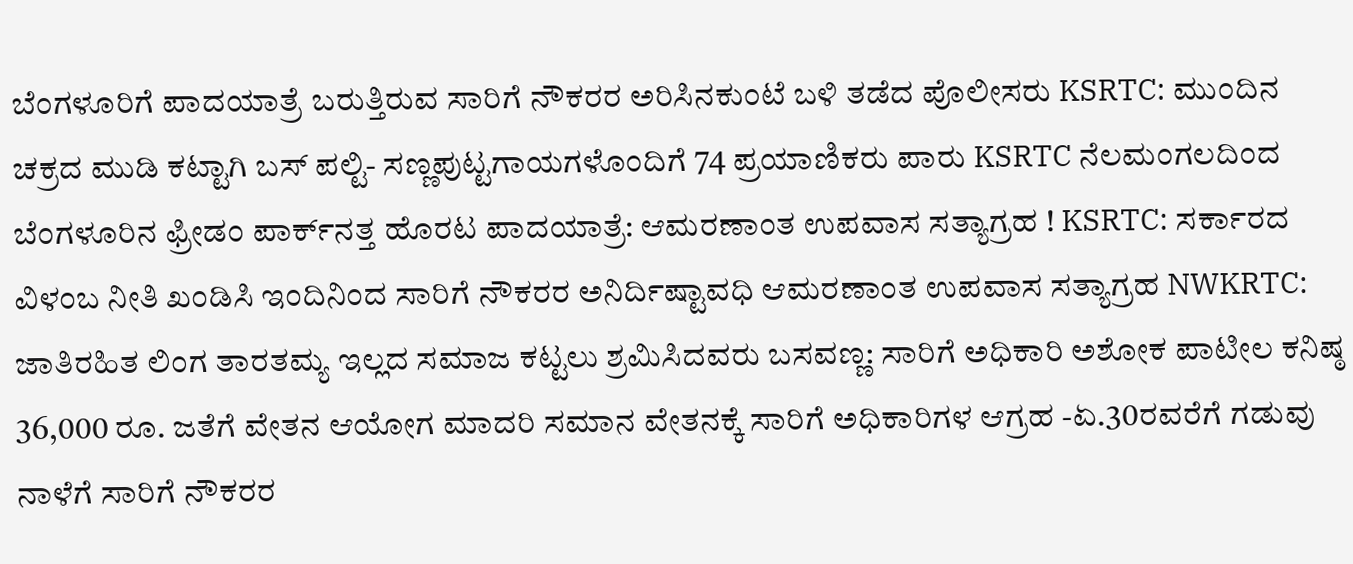ಬೆಂಗಳೂರಿಗೆ ಪಾದಯಾತ್ರೆ ಬರುತ್ತಿರುವ ಸಾರಿಗೆ ನೌಕರರ ಅರಿಸಿನಕುಂಟೆ ಬಳಿ ತಡೆದ ಪೊಲೀಸರು KSRTC: ಮುಂದಿನ ಚಕ್ರದ ಮುಡಿ ಕಟ್ಟಾಗಿ ಬಸ್‌ ಪಲ್ಟಿ- ಸಣ್ಣಪುಟ್ಟಗಾಯಗಳೊಂದಿಗೆ 74 ಪ್ರಯಾಣಿಕರು ಪಾರು KSRTC ನೆಲಮಂಗಲದಿಂದ ಬೆಂಗಳೂರಿನ ಫ್ರೀಡಂ ಪಾರ್ಕ್‌ನತ್ತ ಹೊರಟ ಪಾದಯಾತ್ರೆ: ಆಮರಣಾಂತ ಉಪವಾಸ ಸತ್ಯಾಗ್ರಹ ! KSRTC: ಸರ್ಕಾರದ ವಿಳಂಬ ನೀತಿ ಖಂಡಿಸಿ ಇಂದಿನಿಂದ ಸಾರಿಗೆ ನೌಕರರ ಅನಿರ್ದಿಷ್ಟಾವಧಿ ಆಮರಣಾಂತ ಉಪವಾಸ ಸತ್ಯಾಗ್ರಹ NWKRTC: ಜಾತಿರಹಿತ ಲಿಂಗ ತಾರತಮ್ಯ ಇಲ್ಲದ ಸಮಾಜ ಕಟ್ಟಲು ಶ್ರಮಿಸಿದವರು ಬಸವಣ್ಣ: ಸಾರಿಗೆ ಅಧಿಕಾರಿ ಅಶೋಕ ಪಾಟೀಲ ಕನಿಷ್ಠ 36,000 ರೂ. ಜತೆಗೆ ವೇತನ ಆಯೋಗ ಮಾದರಿ ಸಮಾನ ವೇತನಕ್ಕೆ ಸಾರಿಗೆ ಅಧಿಕಾರಿಗಳ ಆಗ್ರಹ -ಏ.30ರವರೆಗೆ ಗಡುವು ನಾಳೆಗೆ ಸಾರಿಗೆ ನೌಕರರ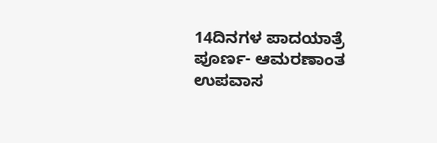14ದಿನಗಳ ಪಾದಯಾತ್ರೆ ಪೂರ್ಣ- ಆಮರಣಾಂತ ಉಪವಾಸ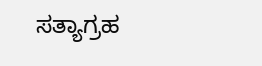ಸತ್ಯಾಗ್ರಹ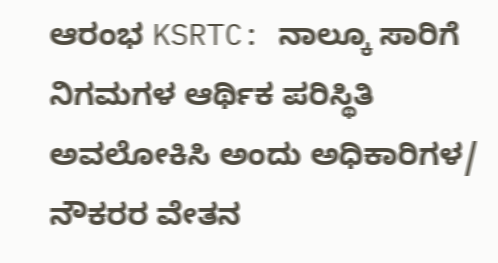ಆರಂಭ KSRTC: ನಾಲ್ಕೂ ಸಾರಿಗೆ ನಿಗಮಗಳ ಆರ್ಥಿಕ ಪರಿಸ್ಥಿತಿ ಅವಲೋಕಿಸಿ ಅಂದು ಅಧಿಕಾರಿಗಳ/ ನೌಕರರ ವೇತನ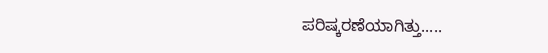ಪರಿಷ್ಕರಣೆಯಾಗಿತ್ತು.....